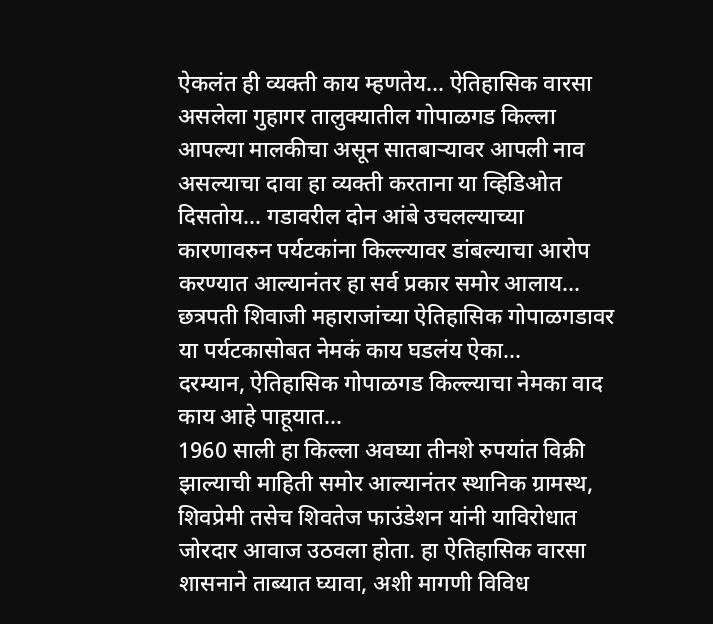ऐकलंत ही व्यक्ती काय म्हणतेय... ऐतिहासिक वारसा असलेला गुहागर तालुक्यातील गोपाळगड किल्ला आपल्या मालकीचा असून सातबाऱ्यावर आपली नाव असल्याचा दावा हा व्यक्ती करताना या व्हिडिओत दिसतोय... गडावरील दोन आंबे उचलल्याच्या कारणावरुन पर्यटकांना किल्ल्यावर डांबल्याचा आरोप करण्यात आल्यानंतर हा सर्व प्रकार समोर आलाय... छत्रपती शिवाजी महाराजांच्या ऐतिहासिक गोपाळगडावर या पर्यटकासोबत नेमकं काय घडलंय ऐका...
दरम्यान, ऐतिहासिक गोपाळगड किल्ल्याचा नेमका वाद काय आहे पाहूयात...
1960 साली हा किल्ला अवघ्या तीनशे रुपयांत विक्री झाल्याची माहिती समोर आल्यानंतर स्थानिक ग्रामस्थ, शिवप्रेमी तसेच शिवतेज फाउंडेशन यांनी याविरोधात जोरदार आवाज उठवला होता. हा ऐतिहासिक वारसा शासनाने ताब्यात घ्यावा, अशी मागणी विविध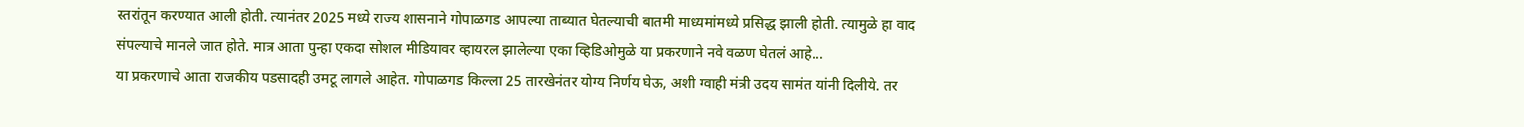स्तरांतून करण्यात आली होती. त्यानंतर 2025 मध्ये राज्य शासनाने गोपाळगड आपल्या ताब्यात घेतल्याची बातमी माध्यमांमध्ये प्रसिद्ध झाली होती. त्यामुळे हा वाद संपल्याचे मानले जात होते. मात्र आता पुन्हा एकदा सोशल मीडियावर व्हायरल झालेल्या एका व्हिडिओमुळे या प्रकरणाने नवे वळण घेतलं आहे...
या प्रकरणाचे आता राजकीय पडसादही उमटू लागले आहेत. गोपाळगड किल्ला 25 तारखेनंतर योग्य निर्णय घेऊ, अशी ग्वाही मंत्री उदय सामंत यांनी दिलीये. तर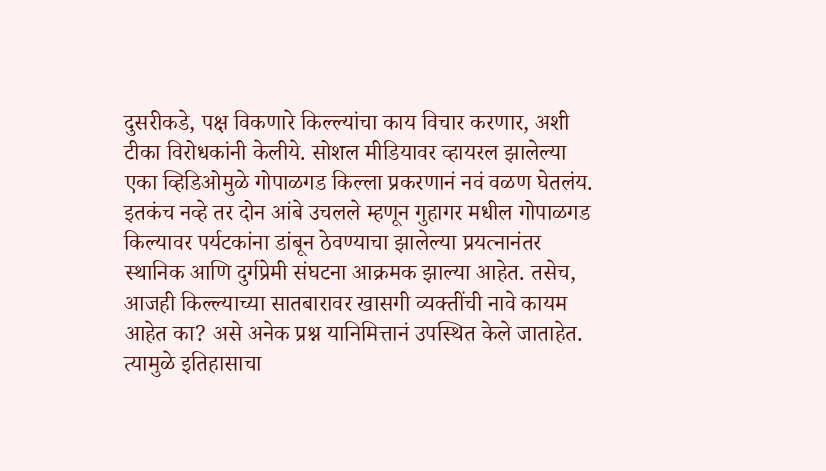दुसरीकडे, पक्ष विकणारे किल्ल्यांचा काय विचार करणार, अशी टीका विरोधकांनी केलीये. सोशल मीडियावर व्हायरल झालेल्या एका व्हिडिओमुळे गोपाळगड किल्ला प्रकरणानं नवं वळण घेतलंय. इतकंच नव्हे तर दोन आंबे उचलले म्हणून गुहागर मधील गोपाळगड किल्यावर पर्यटकांना डांबून ठेवण्याचा झालेल्या प्रयत्नानंतर स्थानिक आणि दुर्गप्रेमी संघटना आक्रमक झाल्या आहेत. तसेच, आजही किल्ल्याच्या सातबारावर खासगी व्यक्तींची नावे कायम आहेत का? असे अनेक प्रश्न यानिमित्तानं उपस्थित केले जाताहेत. त्यामुळे इतिहासाचा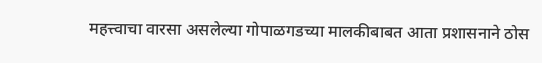महत्त्वाचा वारसा असलेल्या गोपाळगडच्या मालकीबाबत आता प्रशासनाने ठोस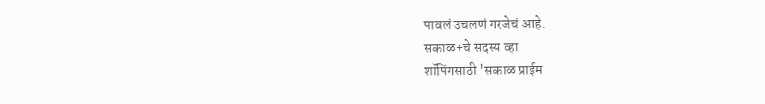पावलं उचलणं गरजेचं आहे.
सकाळ+चे सदस्य व्हा
शॉपिंगसाठी 'सकाळ प्राईम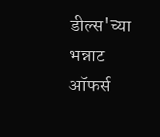डील्स'च्या भन्नाट ऑफर्स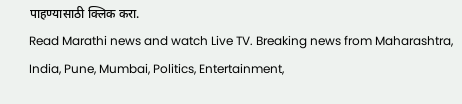पाहण्यासाठी क्लिक करा.
Read Marathi news and watch Live TV. Breaking news from Maharashtra, India, Pune, Mumbai, Politics, Entertainment,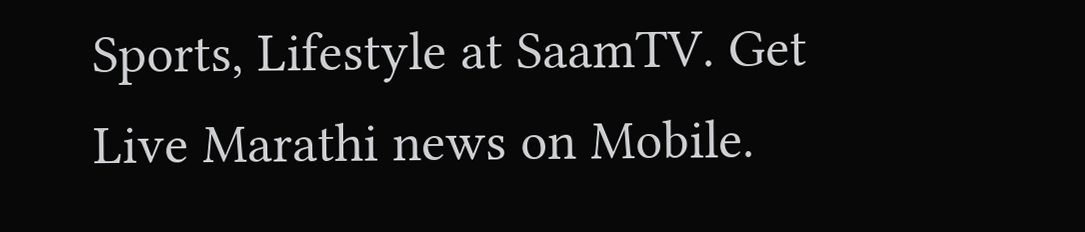Sports, Lifestyle at SaamTV. Get Live Marathi news on Mobile.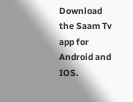Download the Saam Tv app for Android and IOS.